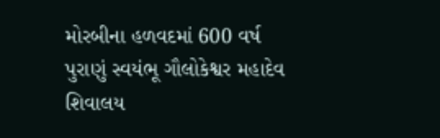મોરબીના હળવદમાં 600 વર્ષ પુરાણું સ્વયંભૂ ગૌલોકેશ્વર મહાદેવ શિવાલય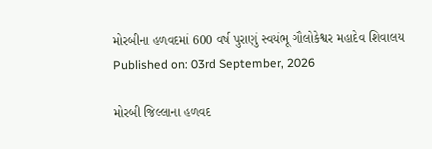મોરબીના હળવદમાં 600 વર્ષ પુરાણું સ્વયંભૂ ગૌલોકેશ્વર મહાદેવ શિવાલય
Published on: 03rd September, 2026

મોરબી જિલ્લાના હળવદ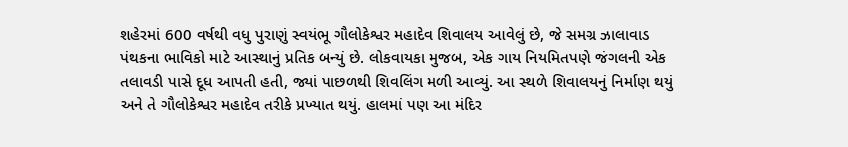શહેરમાં 600 વર્ષથી વધુ પુરાણું સ્વયંભૂ ગૌલોકેશ્વર મહાદેવ શિવાલય આવેલું છે, જે સમગ્ર ઝાલાવાડ પંથકના ભાવિકો માટે આસ્થાનું પ્રતિક બન્યું છે. લોકવાયકા મુજબ, એક ગાય નિયમિતપણે જંગલની એક તલાવડી પાસે દૂધ આપતી હતી, જ્યાં પાછળથી શિવલિંગ મળી આવ્યું. આ સ્થળે શિવાલયનું નિર્માણ થયું અને તે ગૌલોકેશ્વર મહાદેવ તરીકે પ્રખ્યાત થયું. હાલમાં પણ આ મંદિર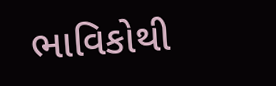ભાવિકોથી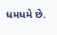ધમધમે છે.